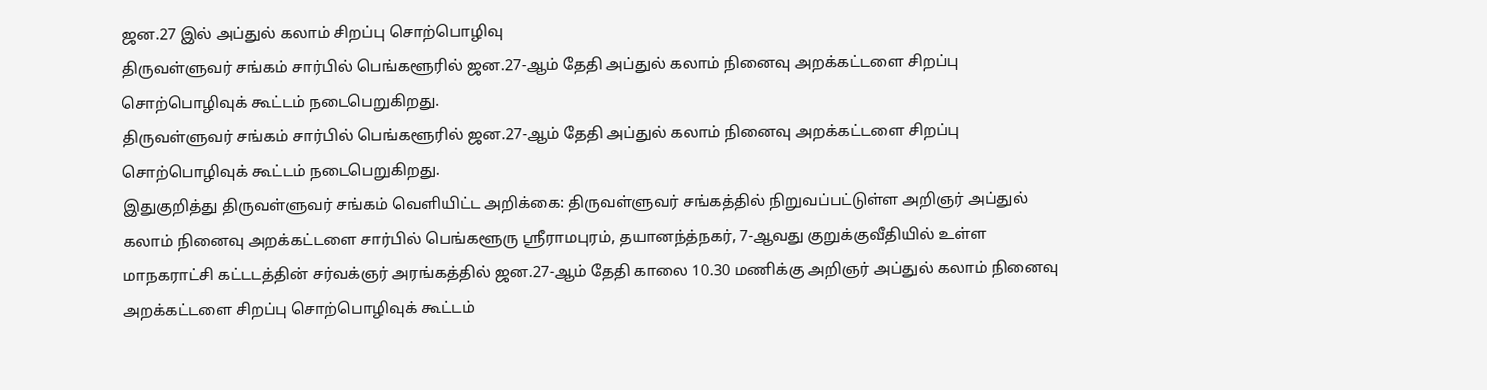ஜன.27 இல் அப்துல் கலாம் சிறப்பு சொற்பொழிவு
திருவள்ளுவர் சங்கம் சார்பில் பெங்களூரில் ஜன.27-ஆம் தேதி அப்துல் கலாம் நினைவு அறக்கட்டளை சிறப்பு சொற்பொழிவுக் கூட்டம் நடைபெறுகிறது.
திருவள்ளுவர் சங்கம் சார்பில் பெங்களூரில் ஜன.27-ஆம் தேதி அப்துல் கலாம் நினைவு அறக்கட்டளை சிறப்பு சொற்பொழிவுக் கூட்டம் நடைபெறுகிறது.
இதுகுறித்து திருவள்ளுவர் சங்கம் வெளியிட்ட அறிக்கை: திருவள்ளுவர் சங்கத்தில் நிறுவப்பட்டுள்ள அறிஞர் அப்துல் கலாம் நினைவு அறக்கட்டளை சார்பில் பெங்களூரு ஸ்ரீராமபுரம், தயானந்த்நகர், 7-ஆவது குறுக்குவீதியில் உள்ள மாநகராட்சி கட்டடத்தின் சர்வக்ஞர் அரங்கத்தில் ஜன.27-ஆம் தேதி காலை 10.30 மணிக்கு அறிஞர் அப்துல் கலாம் நினைவு அறக்கட்டளை சிறப்பு சொற்பொழிவுக் கூட்டம்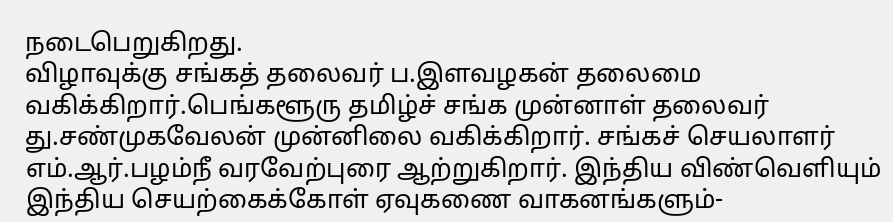நடைபெறுகிறது.
விழாவுக்கு சங்கத் தலைவர் ப.இளவழகன் தலைமை வகிக்கிறார்.பெங்களூரு தமிழ்ச் சங்க முன்னாள் தலைவர் து.சண்முகவேலன் முன்னிலை வகிக்கிறார். சங்கச் செயலாளர் எம்.ஆர்.பழம்நீ வரவேற்புரை ஆற்றுகிறார். இந்திய விண்வெளியும் இந்திய செயற்கைக்கோள் ஏவுகணை வாகனங்களும்-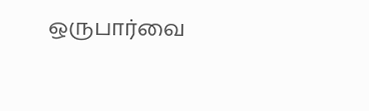ஒருபார்வை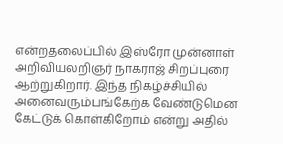என்றதலைப்பில் இஸ்ரோ முன்னாள் அறிவியலறிஞர் நாகராஜ் சிறப்புரை ஆற்றுகிறார். இந்த நிகழ்ச்சியில் அனைவரும்பங்கேற்க வேண்டுமென கேட்டுக் கொள்கிறோம் என்று அதில்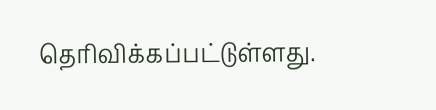தெரிவிக்கப்பட்டுள்ளது.